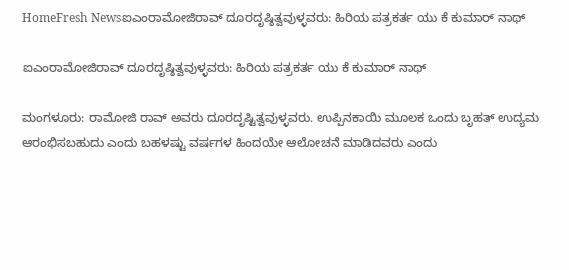HomeFresh Newsಐಎಂರಾಮೋಜಿರಾವ್ ದೂರದೃಷ್ಠಿತ್ವವುಳ್ಳವರು: ಹಿರಿಯ ಪತ್ರಕರ್ತ ಯು ಕೆ ಕುಮಾರ್ ನಾಥ್

ಐಎಂರಾಮೋಜಿರಾವ್ ದೂರದೃಷ್ಠಿತ್ವವುಳ್ಳವರು: ಹಿರಿಯ ಪತ್ರಕರ್ತ ಯು ಕೆ ಕುಮಾರ್ ನಾಥ್

ಮಂಗಳೂರು: ರಾಮೋಜಿ ರಾವ್ ಅವರು ದೂರದೃಷ್ಟಿತ್ವವುಳ್ಳವರು. ಉಪ್ಪಿನಕಾಯಿ ಮೂಲಕ ಒಂದು ಬೃಹತ್ ಉದ್ಯಮ ಆರಂಭಿಸಬಹುದು ಎಂದು ಬಹಳಷ್ಟು ವರ್ಷಗಳ ಹಿಂದಯೇ ಆಲೋಚನೆ ಮಾಡಿದವರು ಎಂದು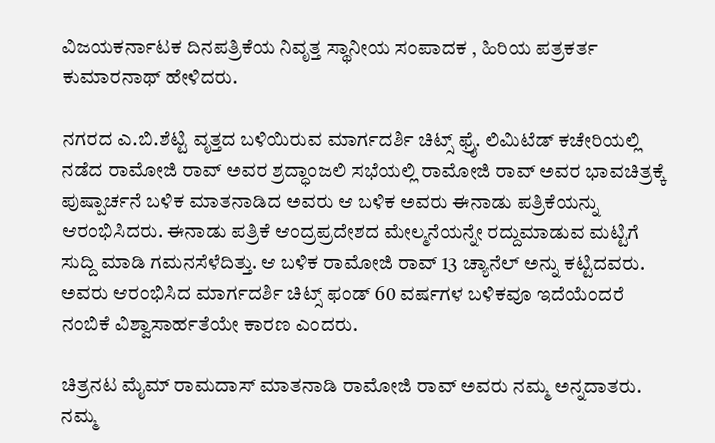ವಿಜಯಕರ್ನಾಟಕ ದಿನಪತ್ರಿಕೆಯ ನಿವೃತ್ತ ಸ್ಥಾನೀಯ ಸಂಪಾದಕ , ಹಿರಿಯ ಪತ್ರಕರ್ತ ಕುಮಾರನಾಥ್ ಹೇಳಿದರು.

ನಗರದ ಎ.ಬಿ.ಶೆಟ್ಟಿ ವೃತ್ತದ ಬಳಿಯಿರುವ ಮಾರ್ಗದರ್ಶಿ ಚಿಟ್ಸ್ ಫ್ರೈ. ಲಿಮಿಟೆಡ್ ಕಚೇರಿಯಲ್ಲಿ ನಡೆದ ರಾಮೋಜಿ ರಾವ್ ಅವರ ಶ್ರದ್ಧಾಂಜಲಿ ಸಭೆಯಲ್ಲಿ ರಾಮೋಜಿ ರಾವ್ ಅವರ ಭಾವಚಿತ್ರಕ್ಕೆ ಪುಷ್ಪಾರ್ಚನೆ ಬಳಿಕ ಮಾತನಾಡಿದ ಅವರು ಆ ಬಳಿಕ ಅವರು ಈನಾಡು ಪತ್ರಿಕೆಯನ್ನು ಆರಂಭಿಸಿದರು. ಈನಾಡು ಪತ್ರಿಕೆ ಆಂದ್ರಪ್ರದೇಶದ ಮೇಲ್ಮನೆಯನ್ನೇ ರದ್ದುಮಾಡುವ ಮಟ್ಟಿಗೆ ಸುದ್ದಿ ಮಾಡಿ ಗಮನಸೆಳೆದಿತ್ತು. ಆ ಬಳಿಕ ರಾಮೋಜಿ ರಾವ್ 13 ಚ್ಯಾನೆಲ್ ಅನ್ನು ಕಟ್ಟಿದವರು. ಅವರು ಆರಂಭಿಸಿದ ಮಾರ್ಗದರ್ಶಿ ಚಿಟ್ಸ್ ಫಂಡ್ 60 ವರ್ಷಗಳ ಬಳಿಕವೂ ಇದೆಯೆಂದರೆ ನಂಬಿಕೆ ವಿಶ್ವಾಸಾರ್ಹತೆಯೇ ಕಾರಣ ಎಂದರು.

ಚಿತ್ರನಟ ಮೈಮ್ ರಾಮದಾಸ್ ಮಾತನಾಡಿ ರಾಮೋಜಿ ರಾವ್ ಅವರು ನಮ್ಮ ಅನ್ನದಾತರು. ನಮ್ಮ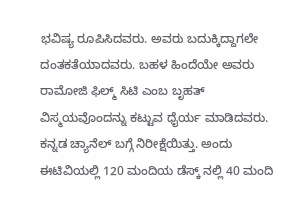ಭವಿಷ್ಯ ರೂಪಿಸಿದವರು. ಅವರು ಬದುಕ್ಕಿದ್ದಾಗಲೇ ದಂತಕತೆಯಾದವರು. ಬಹಳ ಹಿಂದೆಯೇ ಅವರು ರಾಮೋಜಿ ಫಿಲ್ಮ್ ಸಿಟಿ ಎಂಬ ಬೃಹತ್ ವಿಸ್ಮಯವೊಂದನ್ನು ಕಟ್ಟುವ ಧೈರ್ಯ ಮಾಡಿದವರು. ಕನ್ನಡ ಚ್ಯಾನೆಲ್ ಬಗ್ಗೆ ನಿರೀಕ್ಷೆಯಿತ್ತು. ಅಂದು ಈಟಿವಿಯಲ್ಲಿ 120 ಮಂದಿಯ ಡೆಸ್ಕ್ ನಲ್ಲಿ 40 ಮಂದಿ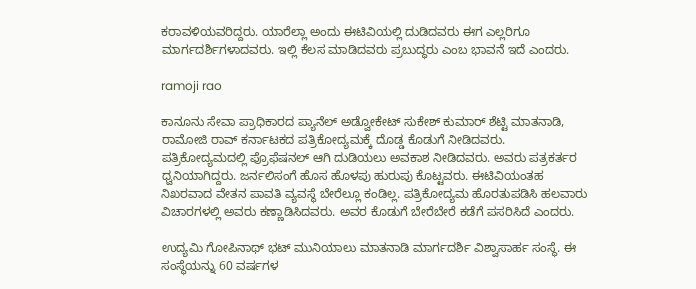ಕರಾವಳಿಯವರಿದ್ದರು. ಯಾರೆಲ್ಲಾ ಅಂದು ಈಟಿವಿಯಲ್ಲಿ ದುಡಿದವರು ಈಗ ಎಲ್ಲರಿಗೂ ಮಾರ್ಗದರ್ಶಿಗಳಾದವರು. ಇಲ್ಲಿ ಕೆಲಸ ಮಾಡಿದವರು ಪ್ರಬುದ್ಧರು ಎಂಬ ಭಾವನೆ ಇದೆ ಎಂದರು.

ramoji rao

ಕಾನೂನು ಸೇವಾ ಪ್ರಾಧಿಕಾರದ ಪ್ಯಾನೆಲ್ ಅಡ್ವೋಕೇಟ್ ಸುಕೇಶ್ ಕುಮಾರ್ ಶೆಟ್ಟಿ ಮಾತನಾಡಿ, ರಾಮೋಜಿ ರಾವ್ ಕರ್ನಾಟಕದ ಪತ್ರಿಕೋದ್ಯಮಕ್ಕೆ ದೊಡ್ಡ ಕೊಡುಗೆ ನೀಡಿದವರು. ಪತ್ರಿಕೋದ್ಯಮದಲ್ಲಿ ಪ್ರೊಫೆಷನಲ್ ಆಗಿ ದುಡಿಯಲು ಅವಕಾಶ ನೀಡಿದವರು. ಅವರು ಪತ್ರಕರ್ತರ ಧ್ವನಿಯಾಗಿದ್ದರು. ಜರ್ನಲಿಸಂಗೆ ಹೊಸ ಹೊಳಪು ಹುರುಪು ಕೊಟ್ಟವರು. ಈಟಿವಿಯಂತಹ ನಿಖರವಾದ ವೇತನ ಪಾವತಿ ವ್ಯವಸ್ಥೆ ಬೇರೆಲ್ಲೂ ಕಂಡಿಲ್ಲ. ಪತ್ರಿಕೋದ್ಯಮ ಹೊರತುಪಡಿಸಿ ಹಲವಾರು ವಿಚಾರಗಳಲ್ಲಿ ಅವರು ಕಣ್ಣಾಡಿಸಿದವರು. ಅವರ ಕೊಡುಗೆ ಬೇರೆಬೇರೆ ಕಡೆಗೆ ಪಸರಿಸಿದೆ ಎಂದರು.

ಉದ್ಯಮಿ ಗೋಪಿನಾಥ್ ಭಟ್ ಮುನಿಯಾಲು ಮಾತನಾಡಿ ಮಾರ್ಗದರ್ಶಿ ವಿಶ್ವಾಸಾರ್ಹ ಸಂಸ್ಥೆ. ಈ ಸಂಸ್ಥೆಯನ್ನು 60 ವರ್ಷಗಳ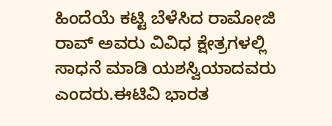ಹಿಂದೆಯೆ ಕಟ್ಟಿ ಬೆಳೆಸಿದ ರಾಮೋಜಿ ರಾವ್ ಅವರು ವಿವಿಧ ಕ್ಷೇತ್ರಗಳಲ್ಲಿ ಸಾಧನೆ ಮಾಡಿ ಯಶಸ್ವಿಯಾದವರು ಎಂದರು.ಈಟಿವಿ ಭಾರತ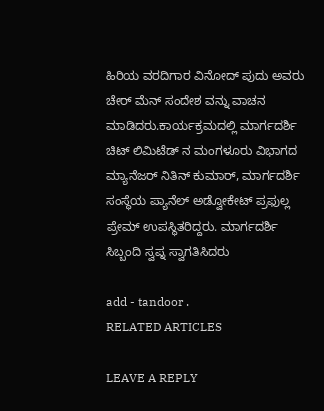ಹಿರಿಯ ವರದಿಗಾರ ವಿನೋದ್ ಪುದು ಅವರು ಚೇರ್ ಮೆನ್ ಸಂದೇಶ ವನ್ನು ವಾಚನ ಮಾಡಿದರು.ಕಾರ್ಯಕ್ರಮದಲ್ಲಿ ಮಾರ್ಗದರ್ಶಿ ಚಿಟ್ ಲಿಮಿಟೆಡ್ ನ ಮಂಗಳೂರು ವಿಭಾಗದ ಮ್ಯಾನೆಜರ್ ನಿತಿನ್ ಕುಮಾರ್, ಮಾರ್ಗದರ್ಶಿ ಸಂಸ್ಥೆಯ ಪ್ಯಾನೆಲ್ ಅಡ್ವೋಕೇಟ್ ಪ್ರಫುಲ್ಲ ಪ್ರೇಮ್ ಉಪಸ್ಥಿತರಿದ್ದರು. ಮಾರ್ಗದರ್ಶಿ ಸಿಬ್ಬಂದಿ ಸ್ವಪ್ನ ಸ್ವಾಗತಿಸಿದರು

add - tandoor .
RELATED ARTICLES

LEAVE A REPLY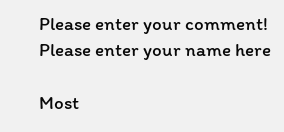Please enter your comment!
Please enter your name here

Most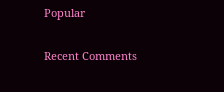Popular

Recent Comments